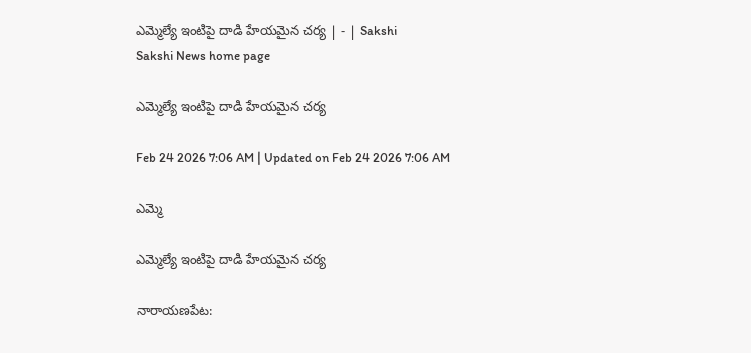ఎమ్మెల్యే ఇంటిపై దాడి హేయమైన చర్య | - | Sakshi
Sakshi News home page

ఎమ్మెల్యే ఇంటిపై దాడి హేయమైన చర్య

Feb 24 2026 7:06 AM | Updated on Feb 24 2026 7:06 AM

ఎమ్మె

ఎమ్మెల్యే ఇంటిపై దాడి హేయమైన చర్య

నారాయణపేట: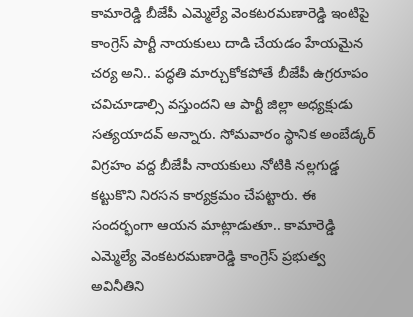కామారెడ్డి బీజేపీ ఎమ్మెల్యే వెంకటరమణారెడ్డి ఇంటిపై కాంగ్రెస్‌ పార్టీ నాయకులు దాడి చేయడం హేయమైన చర్య అని.. పద్ధతి మార్చుకోకపోతే బీజేపీ ఉగ్రరూపం చవిచూడాల్సి వస్తుందని ఆ పార్టీ జిల్లా అధ్యక్షుడు సత్యయాదవ్‌ అన్నారు. సోమవారం స్థానిక అంబేడ్కర్‌ విగ్రహం వద్ద బీజేపీ నాయకులు నోటికి నల్లగుడ్డ కట్టుకొని నిరసన కార్యక్రమం చేపట్టారు. ఈ సందర్భంగా ఆయన మాట్లాడుతూ.. కామారెడ్డి ఎమ్మెల్యే వెంకటరమణారెడ్డి కాంగ్రెస్‌ ప్రభుత్వ అవినీతిని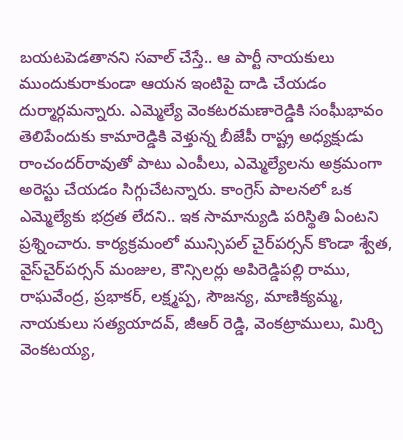బయటపెడతానని సవాల్‌ చేస్తే.. ఆ పార్టీ నాయకులు ముందుకురాకుండా ఆయన ఇంటిపై దాడి చేయడం దుర్మార్గమన్నారు. ఎమ్మెల్యే వెంకటరమణారెడ్డికి సంఘీభావం తెలిపేందుకు కామారెడ్డికి వెళ్తున్న బీజేపీ రాష్ట్ర అధ్యక్షుడు రాంచందర్‌రావుతో పాటు ఎంపీలు, ఎమ్మెల్యేలను అక్రమంగా అరెస్టు చేయడం సిగ్గుచేటన్నారు. కాంగ్రెస్‌ పాలనలో ఒక ఎమ్మెల్యేకు భద్రత లేదని.. ఇక సామాన్యుడి పరిస్థితి ఏంటని ప్రశ్నించారు. కార్యక్రమంలో మున్సిపల్‌ చైర్‌పర్సన్‌ కొండా శ్వేత, వైస్‌చైర్‌పర్సన్‌ మంజుల, కౌన్సిలర్లు అపిరెడ్డిపల్లి రాము, రాఘవేంద్ర, ప్రభాకర్‌, లక్ష్మప్ప, సౌజన్య, మాణిక్యమ్మ, నాయకులు సత్యయాదవ్‌, జీఆర్‌ రెడ్డి, వెంకట్రాములు, మిర్చి వెంకటయ్య,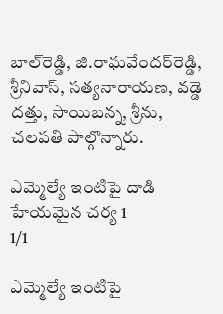బాల్‌రెడ్డి, జి.రాఘవేందర్‌రెడ్డి, శ్రీనివాస్‌, సత్యనారాయణ, వడ్డె దత్తు, సాయిబన్న, శ్రీను, చలపతి పాల్గొన్నారు.

ఎమ్మెల్యే ఇంటిపై దాడి హేయమైన చర్య 1
1/1

ఎమ్మెల్యే ఇంటిపై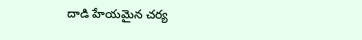దాడి హేయమైన చర్య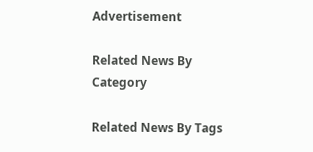Advertisement

Related News By Category

Related News By Tags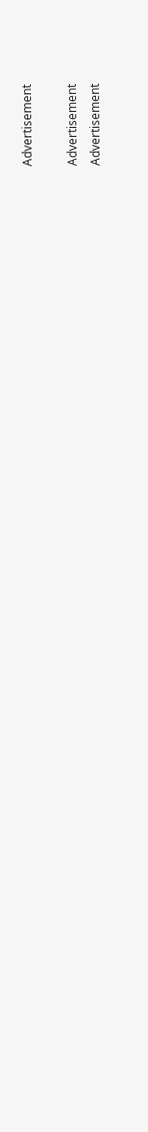Advertisement

Advertisement
Advertisement